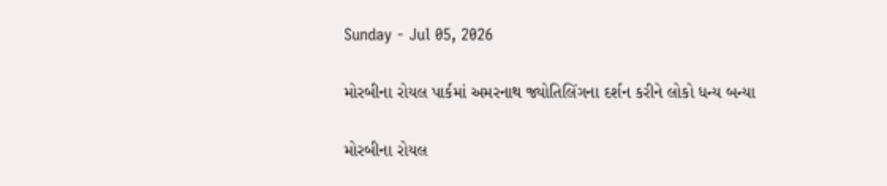Sunday - Jul 05, 2026

મોરબીના રોયલ પાર્કમાં અમરનાથ જ્યોતિલિંગના દર્શન કરીને લોકો ધન્ય બન્યા

મોરબીના રોયલ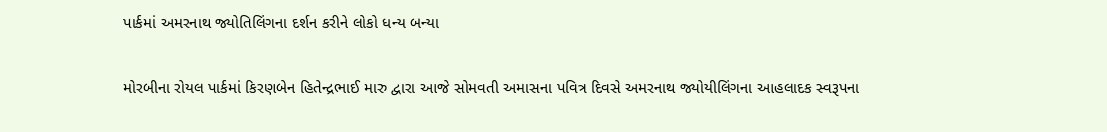પાર્કમાં અમરનાથ જ્યોતિલિંગના દર્શન કરીને લોકો ધન્ય બન્યા

મોરબીના રોયલ પાર્કમાં કિરણબેન હિતેન્દ્રભાઈ મારુ દ્વારા આજે સોમવતી અમાસના પવિત્ર દિવસે અમરનાથ જ્યોયીલિંગના આહલાદક સ્વરૂપના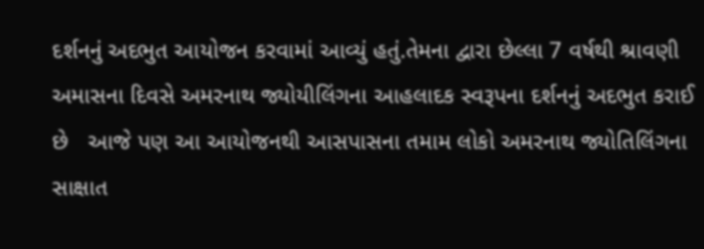દર્શનનું અદભુત આયોજન કરવામાં આવ્યું હતું.તેમના દ્વારા છેલ્લા 7 વર્ષથી શ્રાવણી અમાસના દિવસે અમરનાથ જ્યોયીલિંગના આહલાદક સ્વરૂપના દર્શનનું અદભુત કરાઈ છે   આજે પણ આ આયોજનથી આસપાસના તમામ લોકો અમરનાથ જ્યોતિલિંગના સાક્ષાત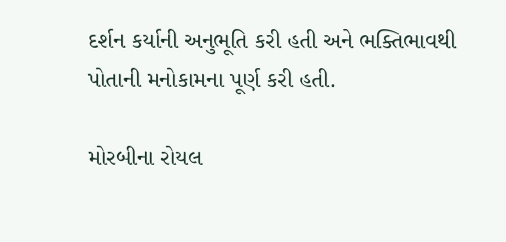દર્શન કર્યાની અનુભૂતિ કરી હતી અને ભક્તિભાવથી પોતાની મનોકામના પૂર્ણ કરી હતી.

મોરબીના રોયલ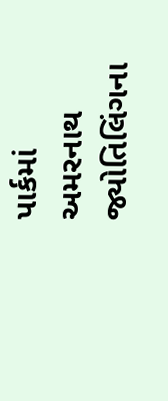પાર્કમાં અમરનાથ જ્યોતિલિંગના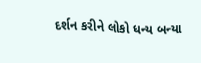દર્શન કરીને લોકો ધન્ય બન્યા